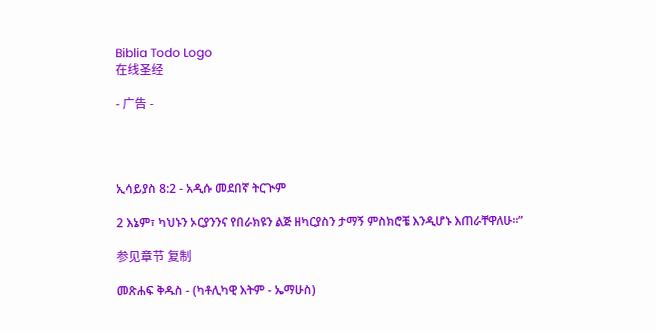Biblia Todo Logo
在线圣经

- 广告 -




ኢሳይያስ 8:2 - አዲሱ መደበኛ ትርጒም

2 እኔም፣ ካህኑን ኦርያንንና የበራክዩን ልጅ ዘካርያስን ታማኝ ምስክሮቼ እንዲሆኑ እጠራቸዋለሁ።”

参见章节 复制

መጽሐፍ ቅዱስ - (ካቶሊካዊ እትም - ኤማሁስ)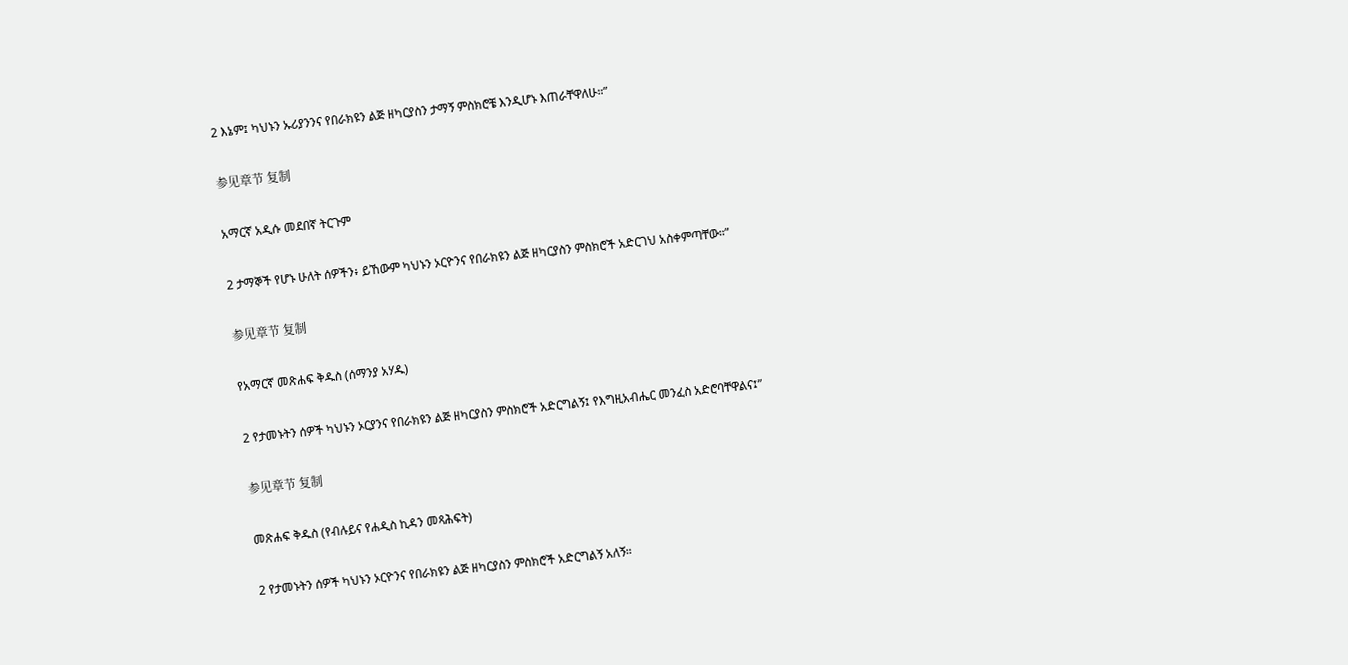2 እኔም፤ ካህኑን ኡሪያንንና የበራክዩን ልጅ ዘካርያስን ታማኝ ምስክሮቼ እንዲሆኑ እጠራቸዋለሁ።”

参见章节 复制

አማርኛ አዲሱ መደበኛ ትርጉም

2 ታማኞች የሆኑ ሁለት ሰዎችን፥ ይኸውም ካህኑን ኦርዮንና የበራክዩን ልጅ ዘካርያስን ምስክሮች አድርገህ አስቀምጣቸው።”

参见章节 复制

የአማርኛ መጽሐፍ ቅዱስ (ሰማንያ አሃዱ)

2 የታመኑትን ሰዎች ካህኑን ኦርያንና የበራክዩን ልጅ ዘካርያስን ምስክሮች አድርግልኝ፤ የእግዚአብሔር መንፈስ አድሮባቸዋልና፤”

参见章节 复制

መጽሐፍ ቅዱስ (የብሉይና የሐዲስ ኪዳን መጻሕፍት)

2 የታመኑትን ሰዎች ካህኑን ኦርዮንና የበራክዩን ልጅ ዘካርያስን ምስክሮች አድርግልኝ አለኝ።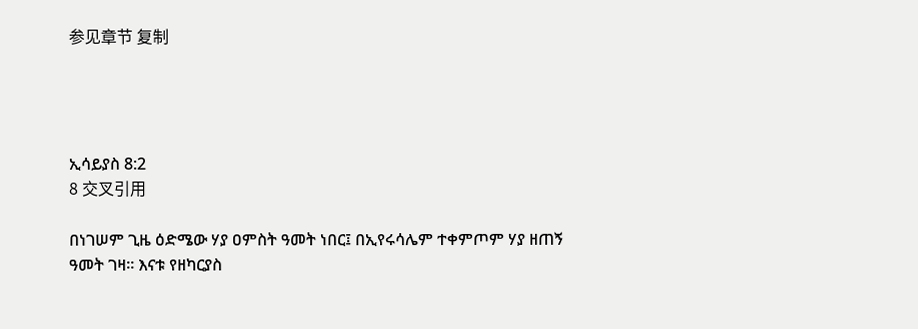参见章节 复制




ኢሳይያስ 8:2
8 交叉引用

በነገሠም ጊዜ ዕድሜው ሃያ ዐምስት ዓመት ነበር፤ በኢየሩሳሌም ተቀምጦም ሃያ ዘጠኝ ዓመት ገዛ። እናቱ የዘካርያስ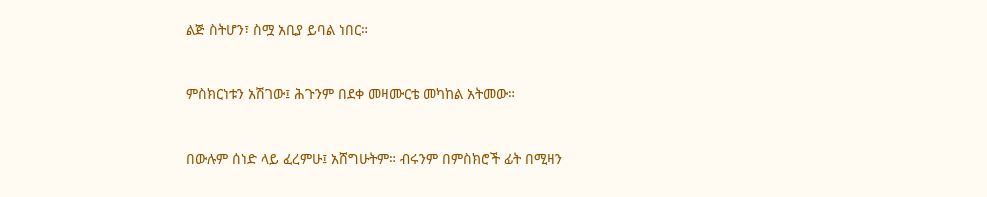ልጅ ስትሆን፣ ስሟ አቢያ ይባል ነበር።


ምስክርነቱን አሽገው፤ ሕጉንም በደቀ መዛሙርቴ መካከል አትመው።


በውሉም ሰነድ ላይ ፈረምሁ፤ አሸግሁትም። ብሩንም በምስክሮች ፊት በሚዛን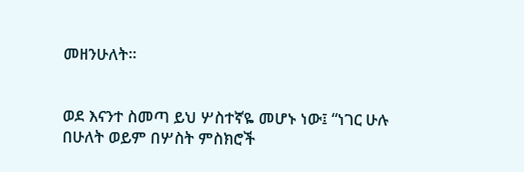መዘንሁለት።


ወደ እናንተ ስመጣ ይህ ሦስተኛዬ መሆኑ ነው፤ “ነገር ሁሉ በሁለት ወይም በሦስት ምስክሮች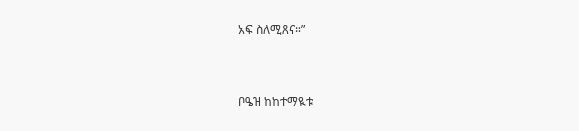አፍ ስለሚጸና።”


ቦዔዝ ከከተማዪቱ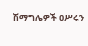ሽማግሌዎች ዐሥሩን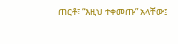ጠርቶ፣ “እዚህ ተቀመጡ” አላቸው፤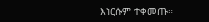እነርሱም ተቀመጡ።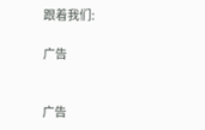跟着我们:

广告


广告